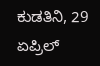ಕುಡತಿನಿ, 29 ಏಪ್ರಿಲ್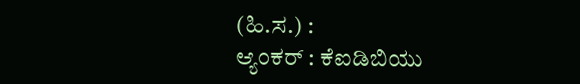(ಹಿ.ಸ.) :
ಆ್ಯಂಕರ್ : ಕೆಐಡಿಬಿಯು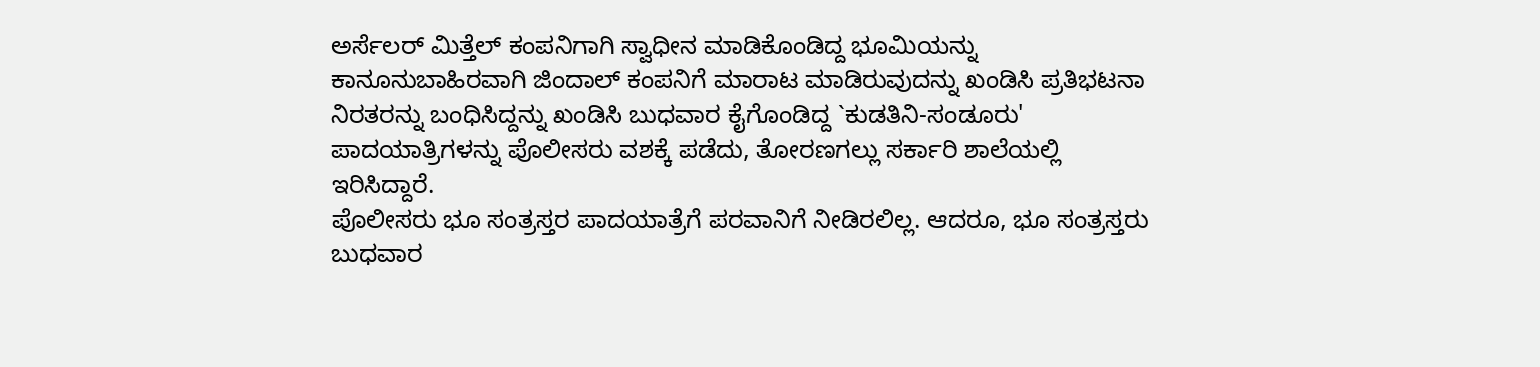ಅರ್ಸೆಲರ್ ಮಿತ್ತೆಲ್ ಕಂಪನಿಗಾಗಿ ಸ್ವಾಧೀನ ಮಾಡಿಕೊಂಡಿದ್ದ ಭೂಮಿಯನ್ನು ಕಾನೂನುಬಾಹಿರವಾಗಿ ಜಿಂದಾಲ್ ಕಂಪನಿಗೆ ಮಾರಾಟ ಮಾಡಿರುವುದನ್ನು ಖಂಡಿಸಿ ಪ್ರತಿಭಟನಾ ನಿರತರನ್ನು ಬಂಧಿಸಿದ್ದನ್ನು ಖಂಡಿಸಿ ಬುಧವಾರ ಕೈಗೊಂಡಿದ್ದ `ಕುಡತಿನಿ-ಸಂಡೂರು' ಪಾದಯಾತ್ರಿಗಳನ್ನು ಪೊಲೀಸರು ವಶಕ್ಕೆ ಪಡೆದು, ತೋರಣಗಲ್ಲು ಸರ್ಕಾರಿ ಶಾಲೆಯಲ್ಲಿ ಇರಿಸಿದ್ದಾರೆ.
ಪೊಲೀಸರು ಭೂ ಸಂತ್ರಸ್ತರ ಪಾದಯಾತ್ರೆಗೆ ಪರವಾನಿಗೆ ನೀಡಿರಲಿಲ್ಲ. ಆದರೂ, ಭೂ ಸಂತ್ರಸ್ತರು ಬುಧವಾರ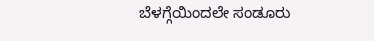ಬೆಳಗ್ಗೆಯಿಂದಲೇ ಸಂಡೂರು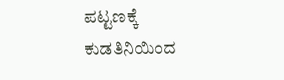ಪಟ್ಟಣಕ್ಕೆ ಕುಡತಿನಿಯಿಂದ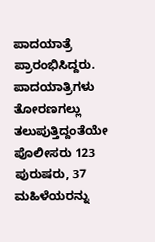ಪಾದಯಾತ್ರೆ ಪ್ರಾರಂಭಿಸಿದ್ದರು. ಪಾದಯಾತ್ರಿಗಳು ತೋರಣಗಲ್ಲು ತಲುಪುತ್ತಿದ್ದಂತೆಯೇ ಪೊಲೀಸರು 123 ಪುರುಷರು, 37 ಮಹಿಳೆಯರನ್ನು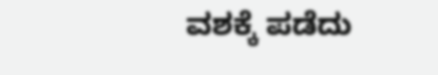ವಶಕ್ಕೆ ಪಡೆದು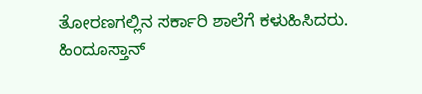ತೋರಣಗಲ್ಲಿನ ಸರ್ಕಾರಿ ಶಾಲೆಗೆ ಕಳುಹಿಸಿದರು.
ಹಿಂದೂಸ್ತಾನ್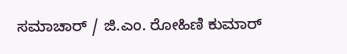ಸಮಾಚಾರ್ / ಜಿ.ಎಂ. ರೋಹಿಣಿ ಕುಮಾರ್